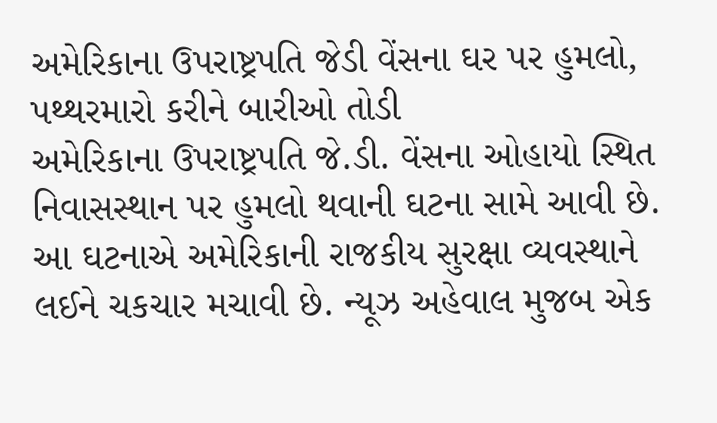અમેરિકાના ઉપરાષ્ટ્રપતિ જેડી વેંસના ઘર પર હુમલો, પથ્થરમારો કરીને બારીઓ તોડી
અમેરિકાના ઉપરાષ્ટ્રપતિ જે.ડી. વેંસના ઓહાયો સ્થિત નિવાસસ્થાન પર હુમલો થવાની ઘટના સામે આવી છે. આ ઘટનાએ અમેરિકાની રાજકીય સુરક્ષા વ્યવસ્થાને લઈને ચકચાર મચાવી છે. ન્યૂઝ અહેવાલ મુજબ એક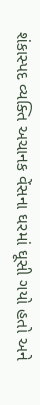શંકાસ્પદ વ્યક્તિ અચાનક વેંસના ઘરમાં ઘૂસી ગયો હતો અને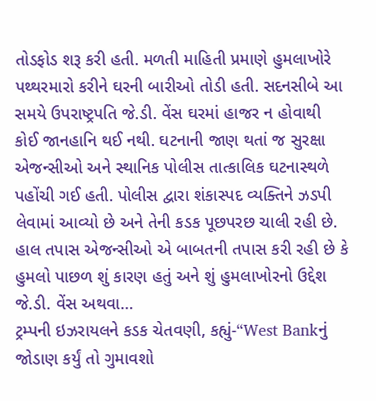તોડફોડ શરૂ કરી હતી. મળતી માહિતી પ્રમાણે હુમલાખોરે પથ્થરમારો કરીને ઘરની બારીઓ તોડી હતી. સદનસીબે આ સમયે ઉપરાષ્ટ્રપતિ જે.ડી. વેંસ ઘરમાં હાજર ન હોવાથી કોઈ જાનહાનિ થઈ નથી. ઘટનાની જાણ થતાં જ સુરક્ષા એજન્સીઓ અને સ્થાનિક પોલીસ તાત્કાલિક ઘટનાસ્થળે પહોંચી ગઈ હતી. પોલીસ દ્વારા શંકાસ્પદ વ્યક્તિને ઝડપી લેવામાં આવ્યો છે અને તેની કડક પૂછપરછ ચાલી રહી છે. હાલ તપાસ એજન્સીઓ એ બાબતની તપાસ કરી રહી છે કે હુમલો પાછળ શું કારણ હતું અને શું હુમલાખોરનો ઉદ્દેશ જે.ડી. વેંસ અથવા…
ટ્રમ્પની ઇઝરાયલને કડક ચેતવણી, કહ્યું-“West Bankનું જોડાણ કર્યું તો ગુમાવશો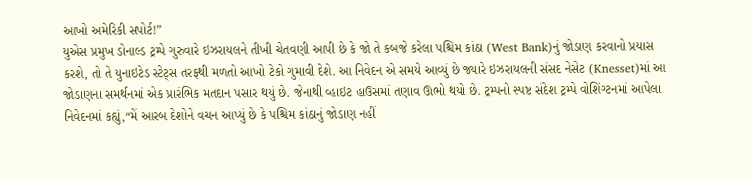આખો અમેરિકી સપોર્ટ!”
યુએસ પ્રમુખ ડોનાલ્ડ ટ્રમ્પે ગુરુવારે ઇઝરાયલને તીખી ચેતવણી આપી છે કે જો તે કબજે કરેલા પશ્ચિમ કાંઠા (West Bank)નું જોડાણ કરવાનો પ્રયાસ કરશે, તો તે યુનાઇટેડ સ્ટેટ્સ તરફથી મળતો આખો ટેકો ગુમાવી દેશે. આ નિવેદન એ સમયે આવ્યું છે જ્યારે ઇઝરાયલની સંસદ નેસેટ (Knesset)માં આ જોડાણના સમર્થનમાં એક પ્રારંભિક મતદાન પસાર થયું છે. જેનાથી વ્હાઇટ હાઉસમાં તણાવ ઊભો થયો છે. ટ્રમ્પનો સ્પષ્ટ સંદેશ ટ્રમ્પે વોશિંગ્ટનમાં આપેલા નિવેદનમાં કહ્યું,“મેં આરબ દેશોને વચન આપ્યું છે કે પશ્ચિમ કાંઠાનું જોડાણ નહીં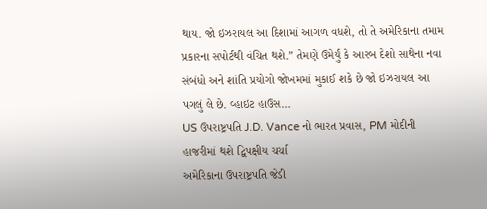થાય. જો ઇઝરાયલ આ દિશામાં આગળ વધશે, તો તે અમેરિકાના તમામ પ્રકારના સપોર્ટથી વંચિત થશે.” તેમણે ઉમેર્યું કે આરબ દેશો સાથેના નવા સંબંધો અને શાંતિ પ્રયોગો જોખમમાં મુકાઈ શકે છે જો ઇઝરાયલ આ પગલું લે છે. વ્હાઇટ હાઉસ…
US ઉપરાષ્ટ્રપતિ J.D. Vance નો ભારત પ્રવાસ, PM મોદીની હાજરીમાં થશે દ્વિપક્ષીય ચર્ચા
અમેરિકાના ઉપરાષ્ટ્રપતિ જેડી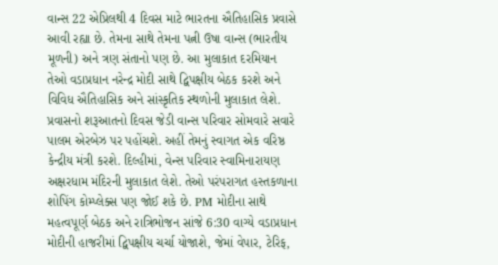વાન્સ 22 એપ્રિલથી 4 દિવસ માટે ભારતના ઐતિહાસિક પ્રવાસે આવી રહ્યા છે. તેમના સાથે તેમના પત્ની ઉષા વાન્સ (ભારતીય મૂળની) અને ત્રણ સંતાનો પણ છે. આ મુલાકાત દરમિયાન તેઓ વડાપ્રધાન નરેન્દ્ર મોદી સાથે દ્વિપક્ષીય બેઠક કરશે અને વિવિધ ઐતિહાસિક અને સાંસ્કૃતિક સ્થળોની મુલાકાત લેશે. પ્રવાસનો શરૂઆતનો દિવસ જેડી વાન્સ પરિવાર સોમવારે સવારે પાલમ એરબેઝ પર પહોંચશે. અહીં તેમનું સ્વાગત એક વરિષ્ઠ કેન્દ્રીય મંત્રી કરશે. દિલ્હીમાં, વેન્સ પરિવાર સ્વામિનારાયણ અક્ષરધામ મંદિરની મુલાકાત લેશે. તેઓ પરંપરાગત હસ્તકળાના શોપિંગ કોમ્પ્લેક્સ પણ જોઈ શકે છે. PM મોદીના સાથે મહત્વપૂર્ણ બેઠક અને રાત્રિભોજન સાંજે 6:30 વાગ્યે વડાપ્રધાન મોદીની હાજરીમાં દ્વિપક્ષીય ચર્ચા યોજાશે, જેમાં વેપાર, ટેરિફ,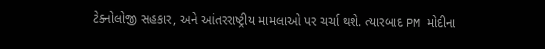ટેક્નોલોજી સહકાર, અને આંતરરાષ્ટ્રીય મામલાઓ પર ચર્ચા થશે. ત્યારબાદ PM મોદીના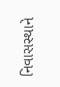નિવાસસ્થાને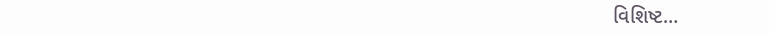વિશિષ્ટ…